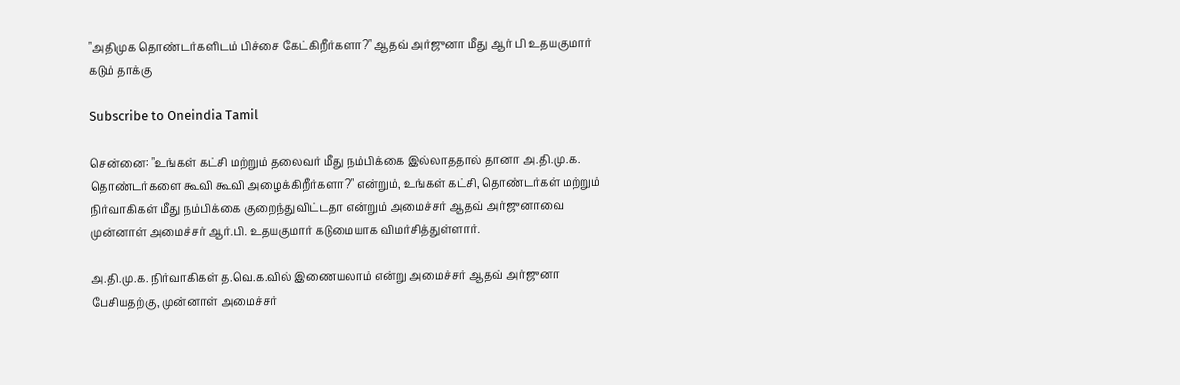"அதிமுக தொண்டர்களிடம் பிச்சை கேட்கிறீர்களா?" ஆதவ் அர்ஜுனா மீது ஆர் பி உதயகுமார் கடும் தாக்கு

Subscribe to Oneindia Tamil

சென்னை: "உங்கள் கட்சி மற்றும் தலைவர் மீது நம்பிக்கை இல்லாததால் தானா அ.தி.மு.க. தொண்டர்களை கூவி கூவி அழைக்கிறீர்களா?" என்றும், உங்கள் கட்சி, தொண்டர்கள் மற்றும் நிர்வாகிகள் மீது நம்பிக்கை குறைந்துவிட்டதா என்றும் அமைச்சர் ஆதவ் அர்ஜுனாவை முன்னாள் அமைச்சர் ஆர்.பி. உதயகுமார் கடுமையாக விமர்சித்துள்ளார்.

அ.தி.மு.க. நிர்வாகிகள் த.வெ.க.வில் இணையலாம் என்று அமைச்சர் ஆதவ் அர்ஜுனா பேசியதற்கு, முன்னாள் அமைச்சர்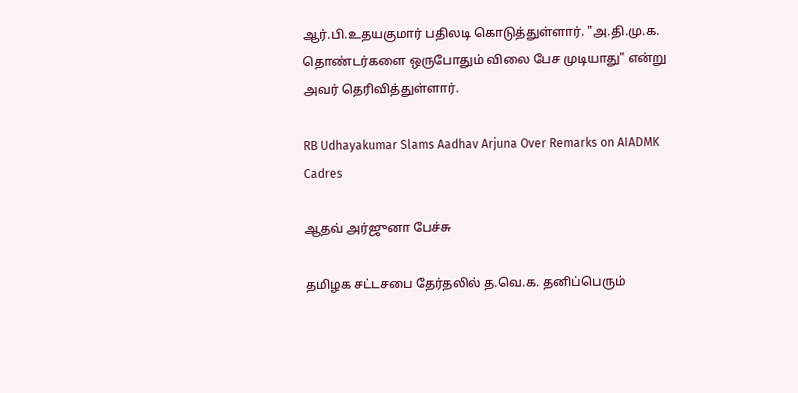ஆர்.பி.உதயகுமார் பதிலடி கொடுத்துள்ளார். "அ.தி.மு.க. தொண்டர்களை ஒருபோதும் விலை பேச முடியாது" என்று அவர் தெரிவித்துள்ளார்.

RB Udhayakumar Slams Aadhav Arjuna Over Remarks on AIADMK Cadres

ஆதவ் அர்ஜுனா பேச்சு

தமிழக சட்டசபை தேர்தலில் த.வெ.க. தனிப்பெரும்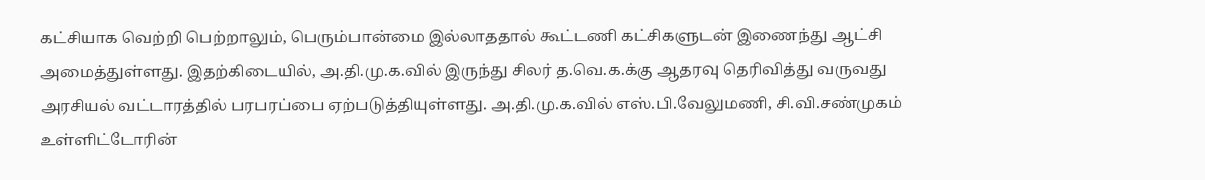கட்சியாக வெற்றி பெற்றாலும், பெரும்பான்மை இல்லாததால் கூட்டணி கட்சிகளுடன் இணைந்து ஆட்சி அமைத்துள்ளது. இதற்கிடையில், அ.தி.மு.க.வில் இருந்து சிலர் த.வெ.க.க்கு ஆதரவு தெரிவித்து வருவது அரசியல் வட்டாரத்தில் பரபரப்பை ஏற்படுத்தியுள்ளது. அ.தி.மு.க.வில் எஸ்.பி.வேலுமணி, சி.வி.சண்முகம் உள்ளிட்டோரின்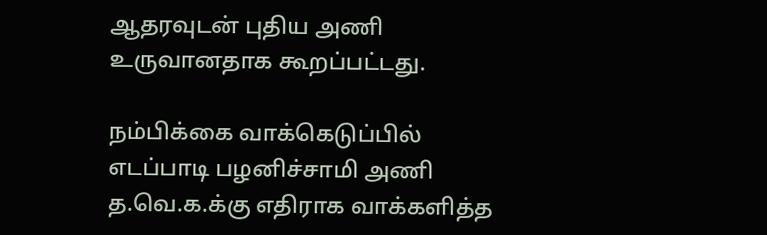ஆதரவுடன் புதிய அணி உருவானதாக கூறப்பட்டது.

நம்பிக்கை வாக்கெடுப்பில் எடப்பாடி பழனிச்சாமி அணி த.வெ.க.க்கு எதிராக வாக்களித்த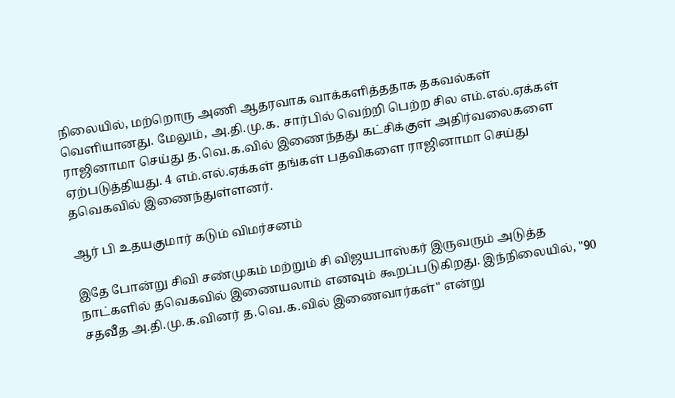நிலையில், மற்றொரு அணி ஆதரவாக வாக்களித்ததாக தகவல்கள் வெளியானது. மேலும், அ.தி.மு.க. சார்பில் வெற்றி பெற்ற சில எம்.எல்.ஏக்கள் ராஜினாமா செய்து த.வெ.க.வில் இணைந்தது கட்சிக்குள் அதிர்வலைகளை ஏற்படுத்தியது. 4 எம்.எல்.ஏக்கள் தங்கள் பதவிகளை ராஜினாமா செய்து தவெகவில் இணைந்துள்ளனர்.

ஆர் பி உதயகுமார் கடும் விமர்சனம்

இதே போன்று சிவி சண்முகம் மற்றும் சி விஜயபாஸ்கர் இருவரும் அடுத்த நாட்களில் தவெகவில் இணையலாம் எனவும் கூறப்படுகிறது. இந்நிலையில், "90 சதவீத அ.தி.மு.க.வினர் த.வெ.க.வில் இணைவார்கள்" என்று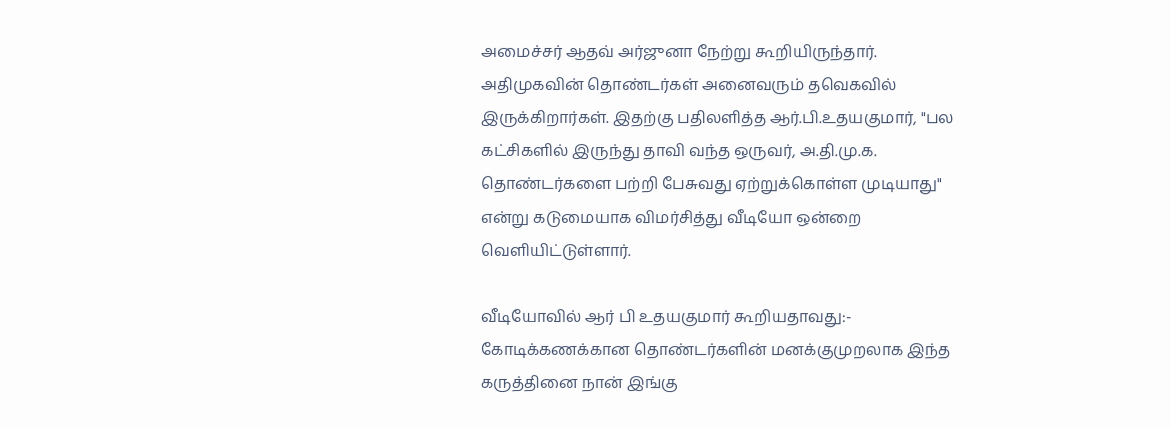அமைச்சர் ஆதவ் அர்ஜுனா நேற்று கூறியிருந்தார். அதிமுகவின் தொண்டர்கள் அனைவரும் தவெகவில் இருக்கிறார்கள். இதற்கு பதிலளித்த ஆர்.பி.உதயகுமார், "பல கட்சிகளில் இருந்து தாவி வந்த ஒருவர், அ.தி.மு.க. தொண்டர்களை பற்றி பேசுவது ஏற்றுக்கொள்ள முடியாது" என்று கடுமையாக விமர்சித்து வீடியோ ஒன்றை வெளியிட்டுள்ளார்.

வீடியோவில் ஆர் பி உதயகுமார் கூறியதாவது:- கோடிக்கணக்கான தொண்டர்களின் மனக்குமுறலாக இந்த கருத்தினை நான் இங்கு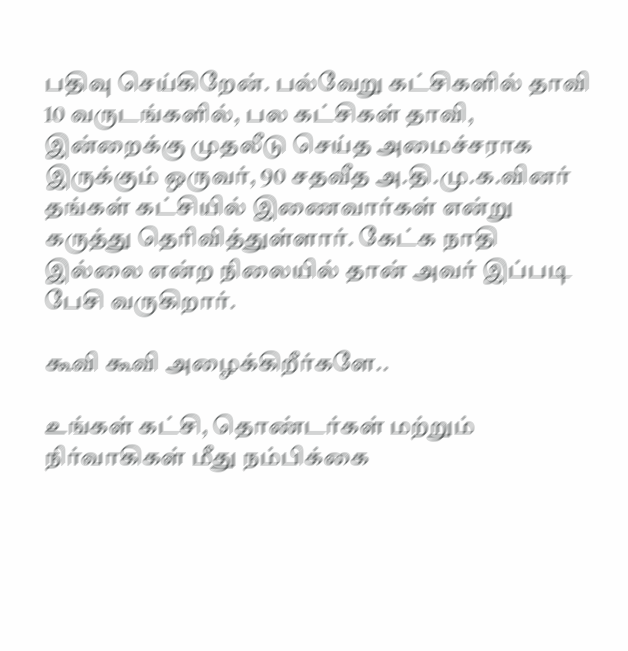பதிவு செய்கிறேன். பல்வேறு கட்சிகளில் தாவி 10 வருடங்களில், பல கட்சிகள் தாவி, இன்றைக்கு முதலீடு செய்த அமைச்சராக இருக்கும் ஒருவர், 90 சதவீத அ.தி.மு.க.வினர் தங்கள் கட்சியில் இணைவார்கள் என்று கருத்து தெரிவித்துள்ளார். கேட்க நாதி இல்லை என்ற நிலையில் தான் அவர் இப்படி பேசி வருகிறார்.

கூவி கூவி அழைக்கிறீர்களே..

உங்கள் கட்சி, தொண்டர்கள் மற்றும் நிர்வாகிகள் மீது நம்பிக்கை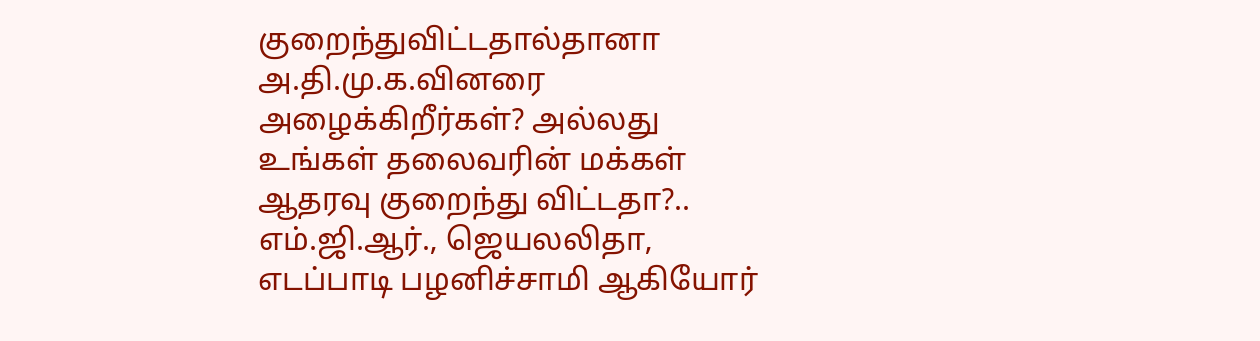குறைந்துவிட்டதால்தானா அ.தி.மு.க.வினரை அழைக்கிறீர்கள்? அல்லது உங்கள் தலைவரின் மக்கள் ஆதரவு குறைந்து விட்டதா?.. எம்.ஜி.ஆர்., ஜெயலலிதா, எடப்பாடி பழனிச்சாமி ஆகியோர்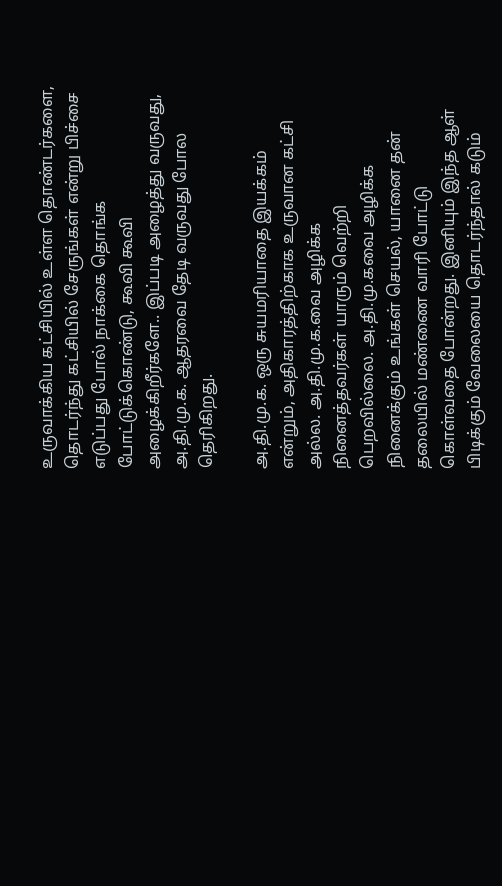உருவாக்கிய கட்சியில் உள்ள தொண்டர்களை, தொடர்ந்து கட்சியில் சேருங்கள் என்று பிச்சை எடுப்பது போல் நாக்கை தொங்க போட்டுக்கொண்டு, கூவி கூவி அழைக்கிறீர்களே.. இப்படி அழைத்து வருவது, அ.தி.மு.க. ஆதரவை தேடி வருவது போல தெரிகிறது.

அ.தி.மு.க. ஒரு சுயமரியாதை இயக்கம் என்றும், அதிகாரத்திற்காக உருவான கட்சி அல்ல. அ.தி.மு.க.வை அழிக்க நினைத்தவர்கள் யாரும் வெற்றி பெறவில்லை. அ.தி.மு.கவை அழிக்க நினைக்கும் உங்கள் செயல், யானை தன் தலையில் மண்ணை வாரி போட்டு கொள்வதை போன்றது. இனியும் இந்த ஆள் பிடிக்கும் வேலையை தொடர்ந்தால் கடும்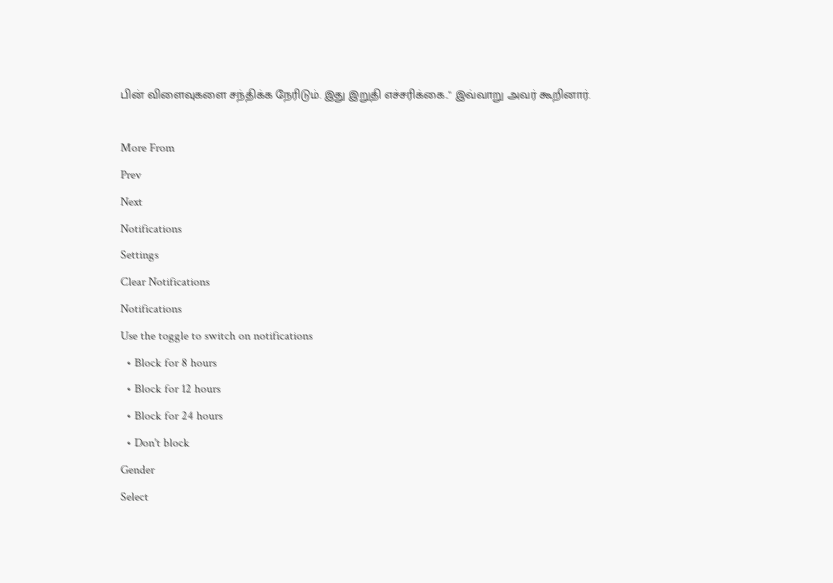பின் விளைவுகளை சந்திக்க நேரிடும். இது இறுதி எச்சரிக்கை.." இவ்வாறு அவர் கூறினார்.

More From
Prev
Next
Notifications
Settings
Clear Notifications
Notifications
Use the toggle to switch on notifications
  • Block for 8 hours
  • Block for 12 hours
  • Block for 24 hours
  • Don't block
Gender
Select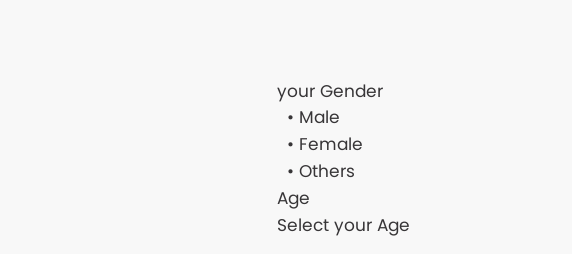your Gender
  • Male
  • Female
  • Others
Age
Select your Age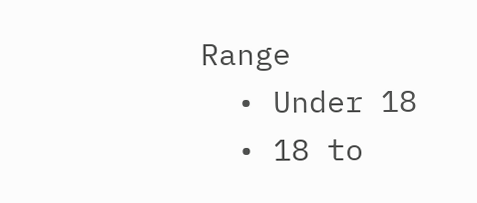Range
  • Under 18
  • 18 to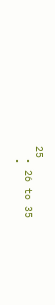25
  • 26 to 35
  •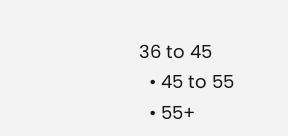36 to 45
  • 45 to 55
  • 55+